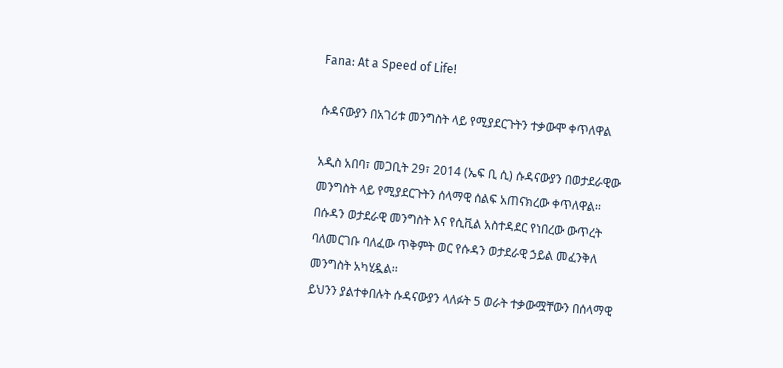Fana: At a Speed of Life!

ሱዳናውያን በአገሪቱ መንግስት ላይ የሚያደርጉትን ተቃውሞ ቀጥለዋል

አዲስ አበባ፣ መጋቢት 29፣ 2014 (ኤፍ ቢ ሲ) ሱዳናውያን በወታደራዊው መንግስት ላይ የሚያደርጉትን ሰላማዊ ሰልፍ አጠናክረው ቀጥለዋል፡፡
በሱዳን ወታደራዊ መንግስት እና የሲቪል አስተዳደር የነበረው ውጥረት ባለመርገቡ ባለፈው ጥቅምት ወር የሱዳን ወታደራዊ ኃይል መፈንቅለ መንግስት አካሂዷል፡፡
ይህንን ያልተቀበሉት ሱዳናውያን ላለፉት 5 ወራት ተቃውሟቸውን በሰላማዊ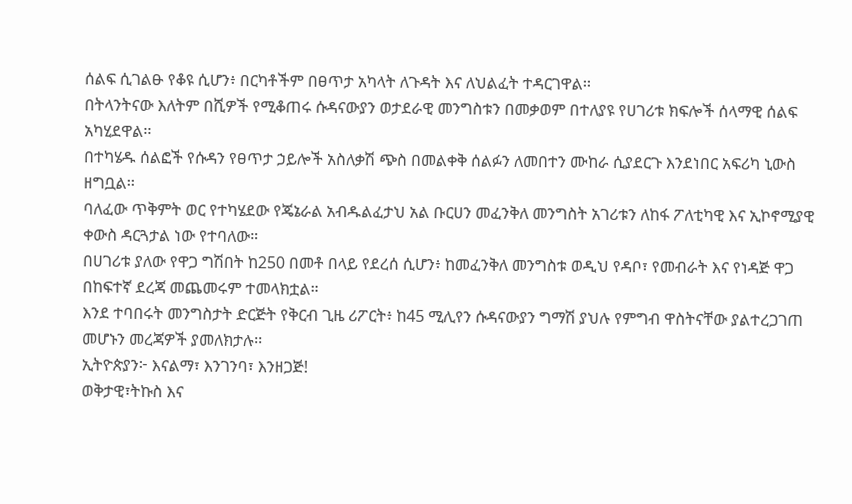ሰልፍ ሲገልፁ የቆዩ ሲሆን፥ በርካቶችም በፀጥታ አካላት ለጉዳት እና ለህልፈት ተዳርገዋል፡፡
በትላንትናው እለትም በሺዎች የሚቆጠሩ ሱዳናውያን ወታደራዊ መንግስቱን በመቃወም በተለያዩ የሀገሪቱ ክፍሎች ሰላማዊ ሰልፍ አካሂደዋል፡፡
በተካሄዱ ሰልፎች የሱዳን የፀጥታ ኃይሎች አስለቃሽ ጭስ በመልቀቅ ሰልፉን ለመበተን ሙከራ ሲያደርጉ እንደነበር አፍሪካ ኒውስ ዘግቧል፡፡
ባለፈው ጥቅምት ወር የተካሄደው የጄኔራል አብዱልፈታህ አል ቡርሀን መፈንቅለ መንግስት አገሪቱን ለከፋ ፖለቲካዊ እና ኢኮኖሚያዊ ቀውስ ዳርጓታል ነው የተባለው።
በሀገሪቱ ያለው የዋጋ ግሽበት ከ250 በመቶ በላይ የደረሰ ሲሆን፥ ከመፈንቅለ መንግስቱ ወዲህ የዳቦ፣ የመብራት እና የነዳጅ ዋጋ በከፍተኛ ደረጃ መጨመሩም ተመላክቷል።
እንደ ተባበሩት መንግስታት ድርጅት የቅርብ ጊዜ ሪፖርት፥ ከ45 ሚሊየን ሱዳናውያን ግማሽ ያህሉ የምግብ ዋስትናቸው ያልተረጋገጠ መሆኑን መረጃዎች ያመለክታሉ፡፡
ኢትዮጵያን፦ እናልማ፣ እንገንባ፣ እንዘጋጅ!
ወቅታዊ፣ትኩስ እና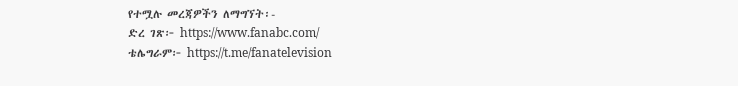የተሟሉ መረጃዎችን ለማግኘት፡-
ድረ ገጽ፦ https://www.fanabc.com/
ቴሌግራም፦ https://t.me/fanatelevision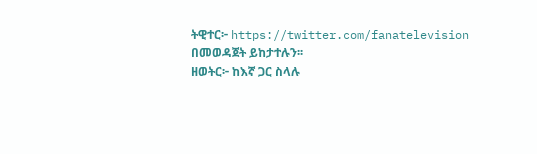ትዊተር፦ https://twitter.com/fanatelevision በመወዳጀት ይከታተሉን፡፡
ዘወትር፦ ከእኛ ጋር ስላሉ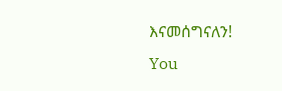እናመሰግናለን!
You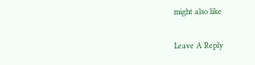might also like

Leave A Reply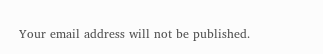Your email address will not be published.